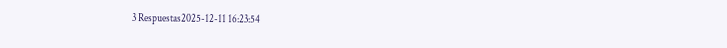3 Respuestas2025-12-11 16:23:54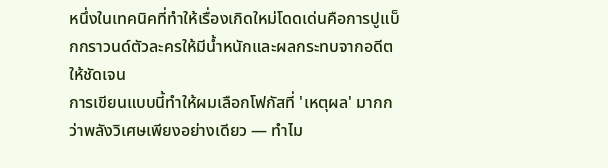หนึ่งในเทคนิคที่ทำให้เรื่องเกิดใหม่โดดเด่นคือการปูแบ็กกราวนด์ตัวละครให้มีน้ำหนักและผลกระทบจากอดีตให้ชัดเจน
การเขียนแบบนี้ทำให้ผมเลือกโฟกัสที่ 'เหตุผล' มากกว่าพลังวิเศษเพียงอย่างเดียว — ทำไม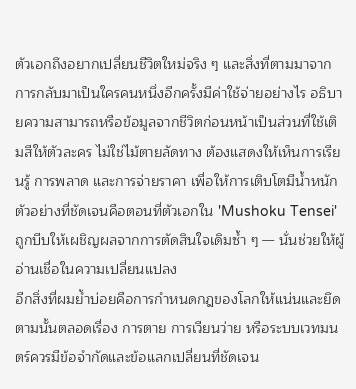ตัวเอกถึงอยากเปลี่ยนชีวิตใหม่จริง ๆ และสิ่งที่ตามมาจากการกลับมาเป็นใครคนหนึ่งอีกครั้งมีค่าใช้จ่ายอย่างไร อธิบายความสามารถหรือข้อมูลจากชีวิตก่อนหน้าเป็นส่วนที่ใช้เติมสีให้ตัวละคร ไม่ใช่ไม้ตายลัดทาง ต้องแสดงให้เห็นการเรียนรู้ การพลาด และการจ่ายราคา เพื่อให้การเติบโตมีน้ำหนัก ตัวอย่างที่ชัดเจนคือตอนที่ตัวเอกใน 'Mushoku Tensei' ถูกบีบให้เผชิญผลจากการตัดสินใจเดิมซ้ำ ๆ — นั่นช่วยให้ผู้อ่านเชื่อในความเปลี่ยนแปลง
อีกสิ่งที่ผมย้ำบ่อยคือการกำหนดกฎของโลกให้แน่นและยึดตามนั้นตลอดเรื่อง การตาย การเวียนว่าย หรือระบบเวทมนตร์ควรมีข้อจำกัดและข้อแลกเปลี่ยนที่ชัดเจน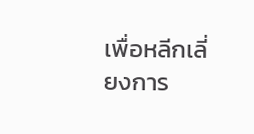เพื่อหลีกเลี่ยงการ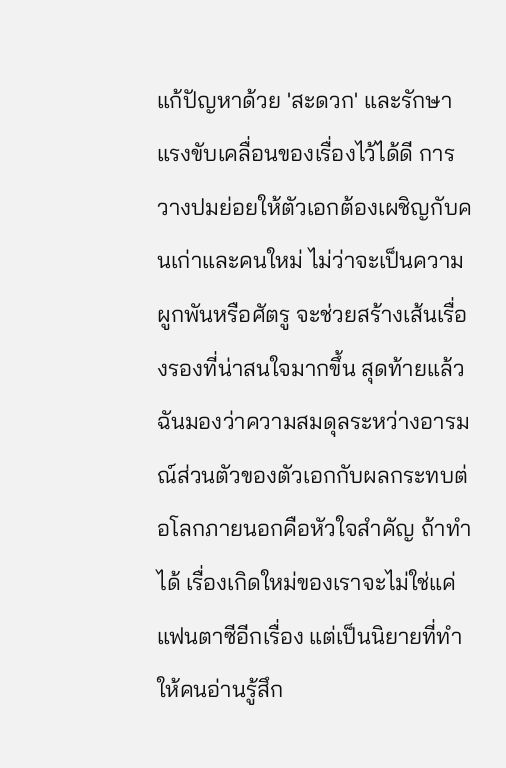แก้ปัญหาด้วย 'สะดวก' และรักษาแรงขับเคลื่อนของเรื่องไว้ได้ดี การวางปมย่อยให้ตัวเอกต้องเผชิญกับคนเก่าและคนใหม่ ไม่ว่าจะเป็นความผูกพันหรือศัตรู จะช่วยสร้างเส้นเรื่องรองที่น่าสนใจมากขึ้น สุดท้ายแล้วฉันมองว่าความสมดุลระหว่างอารมณ์ส่วนตัวของตัวเอกกับผลกระทบต่อโลกภายนอกคือหัวใจสำคัญ ถ้าทำได้ เรื่องเกิดใหม่ของเราจะไม่ใช่แค่แฟนตาซีอีกเรื่อง แต่เป็นนิยายที่ทำให้คนอ่านรู้สึก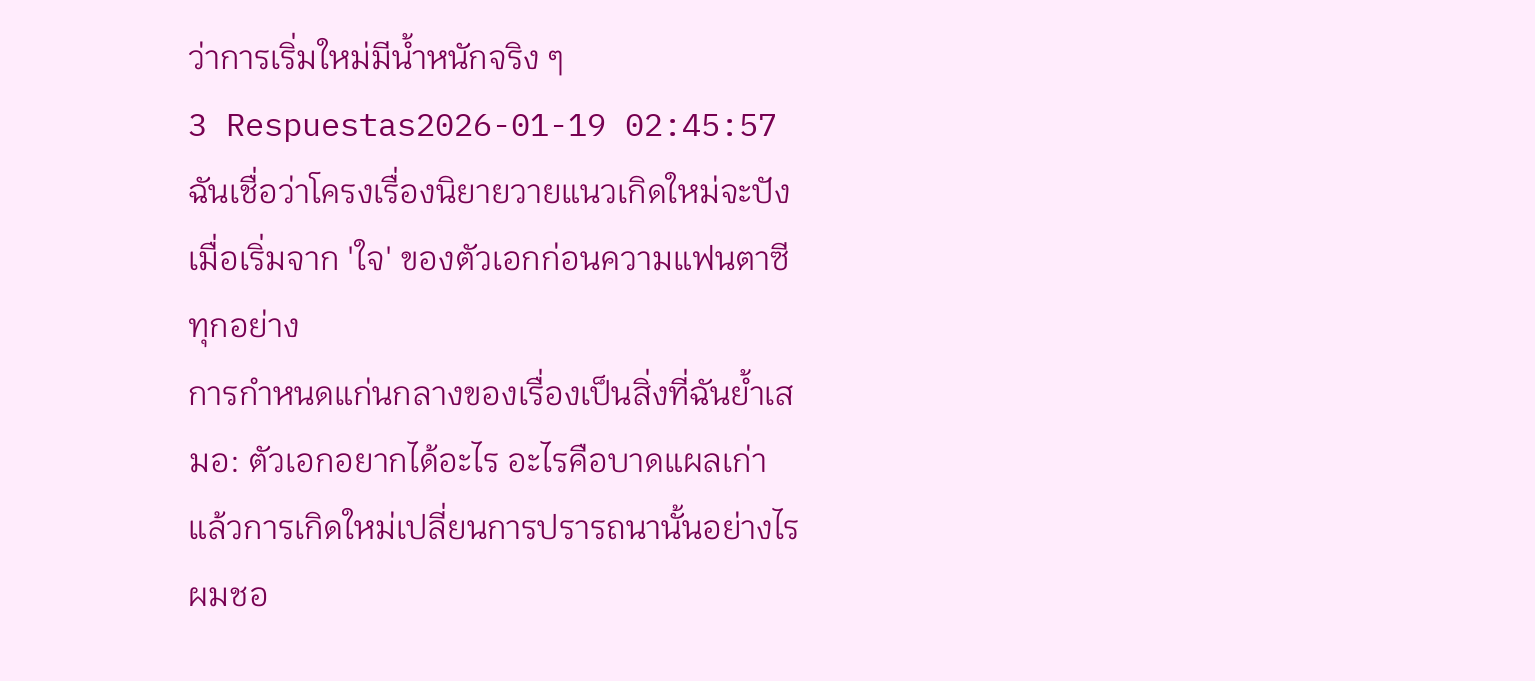ว่าการเริ่มใหม่มีน้ำหนักจริง ๆ
3 Respuestas2026-01-19 02:45:57
ฉันเชื่อว่าโครงเรื่องนิยายวายแนวเกิดใหม่จะปังเมื่อเริ่มจาก 'ใจ' ของตัวเอกก่อนความแฟนตาซีทุกอย่าง
การกำหนดแก่นกลางของเรื่องเป็นสิ่งที่ฉันย้ำเสมอ: ตัวเอกอยากได้อะไร อะไรคือบาดแผลเก่า แล้วการเกิดใหม่เปลี่ยนการปรารถนานั้นอย่างไร ผมชอ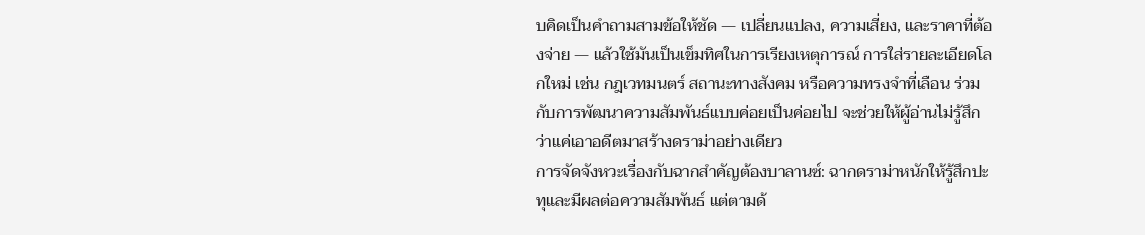บคิดเป็นคำถามสามข้อให้ชัด — เปลี่ยนแปลง, ความเสี่ยง, และราคาที่ต้องจ่าย — แล้วใช้มันเป็นเข็มทิศในการเรียงเหตุการณ์ การใส่รายละเอียดโลกใหม่ เช่น กฎเวทมนตร์ สถานะทางสังคม หรือความทรงจำที่เลือน ร่วมกับการพัฒนาความสัมพันธ์แบบค่อยเป็นค่อยไป จะช่วยให้ผู้อ่านไม่รู้สึกว่าแค่เอาอดีตมาสร้างดราม่าอย่างเดียว
การจัดจังหวะเรื่องกับฉากสำคัญต้องบาลานซ์: ฉากดราม่าหนักให้รู้สึกปะทุและมีผลต่อความสัมพันธ์ แต่ตามด้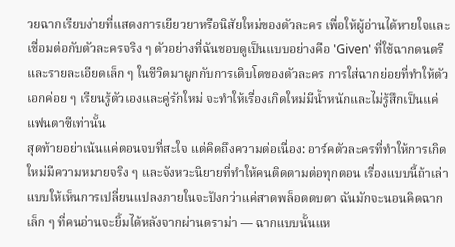วยฉากเรียบง่ายที่แสดงการเยียวยาหรือนิสัยใหม่ของตัวละคร เพื่อให้ผู้อ่านได้หายใจและเชื่อมต่อกับตัวละครจริง ๆ ตัวอย่างที่ฉันชอบดูเป็นแบบอย่างคือ 'Given' ที่ใช้ฉากดนตรีและรายละเอียดเล็ก ๆ ในชีวิตมาผูกกับการเติบโตของตัวละคร การใส่ฉากย่อยที่ทำให้ตัวเอกค่อย ๆ เรียนรู้ตัวเองและคู่รักใหม่ จะทำให้เรื่องเกิดใหม่มีน้ำหนักและไม่รู้สึกเป็นแค่แฟนตาซีเท่านั้น
สุดท้ายอย่าเน้นแค่ตอนจบที่สะใจ แต่คิดถึงความต่อเนื่อง: อาร์คตัวละครที่ทำให้การเกิดใหม่มีความหมายจริง ๆ และจังหวะนิยายที่ทำให้คนติดตามต่อทุกตอน เรื่องแบบนี้ถ้าเล่าแบบให้เห็นการเปลี่ยนแปลงภายในจะปังกว่าแค่สาดพล็อตตบตา ฉันมักจะนอนคิดฉากเล็ก ๆ ที่คนอ่านจะยิ้มได้หลังจากผ่านดราม่า — ฉากแบบนั้นแห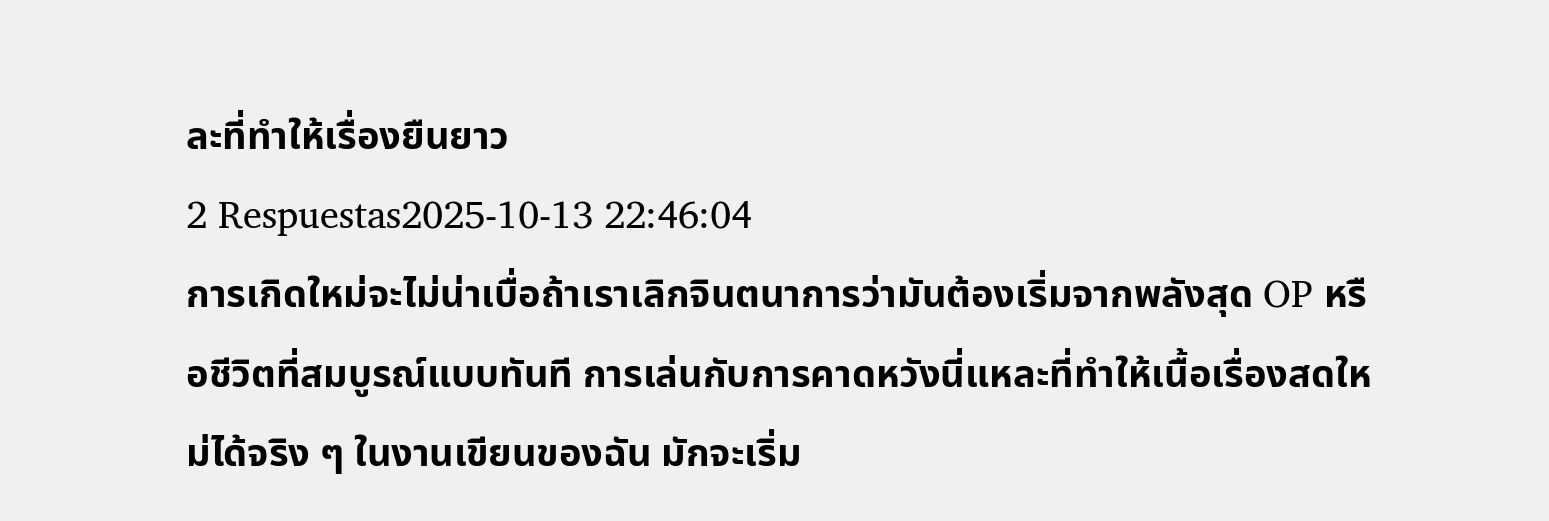ละที่ทำให้เรื่องยืนยาว
2 Respuestas2025-10-13 22:46:04
การเกิดใหม่จะไม่น่าเบื่อถ้าเราเลิกจินตนาการว่ามันต้องเริ่มจากพลังสุด OP หรือชีวิตที่สมบูรณ์แบบทันที การเล่นกับการคาดหวังนี่แหละที่ทำให้เนื้อเรื่องสดใหม่ได้จริง ๆ ในงานเขียนของฉัน มักจะเริ่ม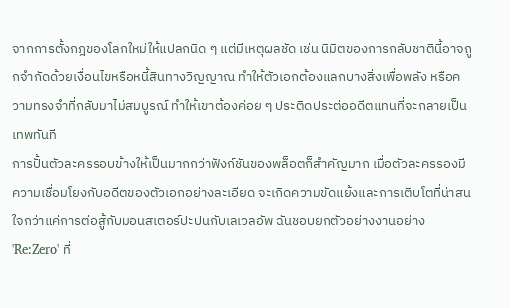จากการตั้งกฎของโลกใหม่ให้แปลกนิด ๆ แต่มีเหตุผลชัด เช่น นิมิตของการกลับชาตินี้อาจถูกจำกัดด้วยเงื่อนไขหรือหนี้สินทางวิญญาณ ทำให้ตัวเอกต้องแลกบางสิ่งเพื่อพลัง หรือความทรงจำที่กลับมาไม่สมบูรณ์ ทำให้เขาต้องค่อย ๆ ประติดประต่ออดีตแทนที่จะกลายเป็นเทพทันที
การปั้นตัวละครรอบข้างให้เป็นมากกว่าฟังก์ชันของพล็อตก็สำคัญมาก เมื่อตัวละครรองมีความเชื่อมโยงกับอดีตของตัวเอกอย่างละเอียด จะเกิดความขัดแย้งและการเติบโตที่น่าสนใจกว่าแค่การต่อสู้กับมอนสเตอร์ปะปนกับเลเวลอัพ ฉันชอบยกตัวอย่างงานอย่าง 'Re:Zero' ที่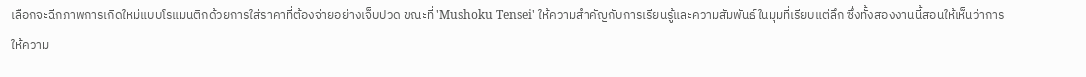เลือกจะฉีกภาพการเกิดใหม่แบบโรแมนติกด้วยการใส่ราคาที่ต้องจ่ายอย่างเจ็บปวด ขณะที่ 'Mushoku Tensei' ให้ความสำคัญกับการเรียนรู้และความสัมพันธ์ในมุมที่เรียบแต่ลึก ซึ่งทั้งสองงานนี้สอนให้เห็นว่าการให้ความ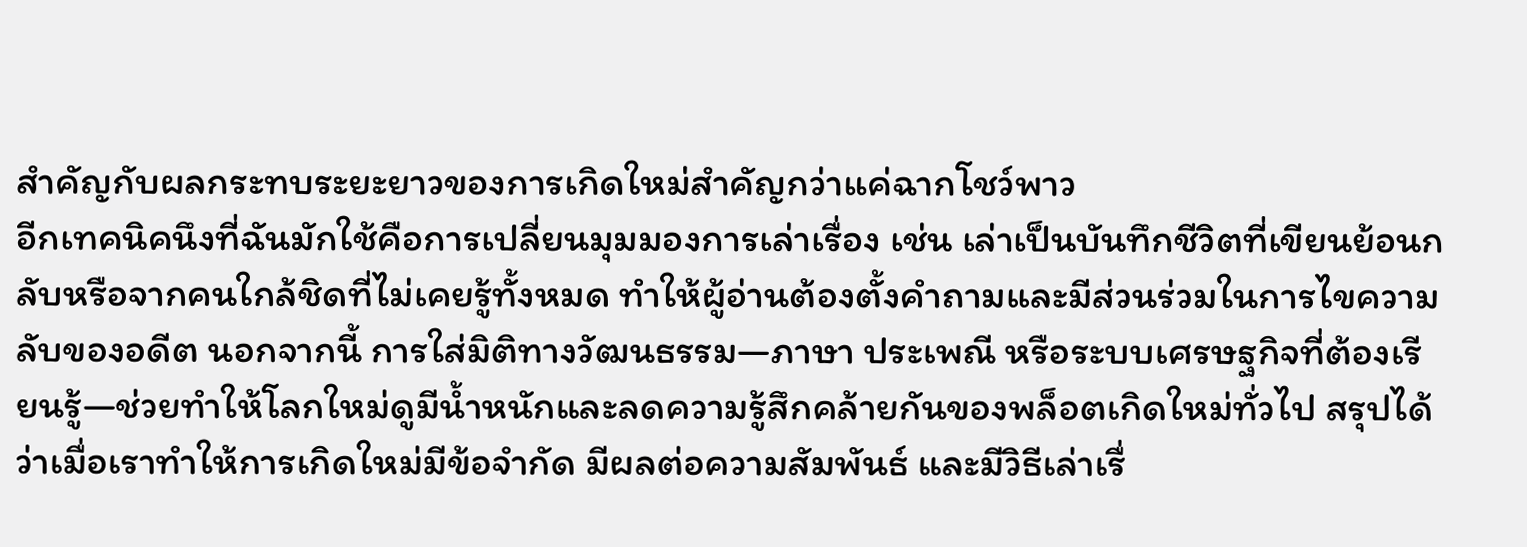สำคัญกับผลกระทบระยะยาวของการเกิดใหม่สำคัญกว่าแค่ฉากโชว์พาว
อีกเทคนิคนึงที่ฉันมักใช้คือการเปลี่ยนมุมมองการเล่าเรื่อง เช่น เล่าเป็นบันทึกชีวิตที่เขียนย้อนกลับหรือจากคนใกล้ชิดที่ไม่เคยรู้ทั้งหมด ทำให้ผู้อ่านต้องตั้งคำถามและมีส่วนร่วมในการไขความลับของอดีต นอกจากนี้ การใส่มิติทางวัฒนธรรม—ภาษา ประเพณี หรือระบบเศรษฐกิจที่ต้องเรียนรู้—ช่วยทำให้โลกใหม่ดูมีน้ำหนักและลดความรู้สึกคล้ายกันของพล็อตเกิดใหม่ทั่วไป สรุปได้ว่าเมื่อเราทำให้การเกิดใหม่มีข้อจำกัด มีผลต่อความสัมพันธ์ และมีวิธีเล่าเรื่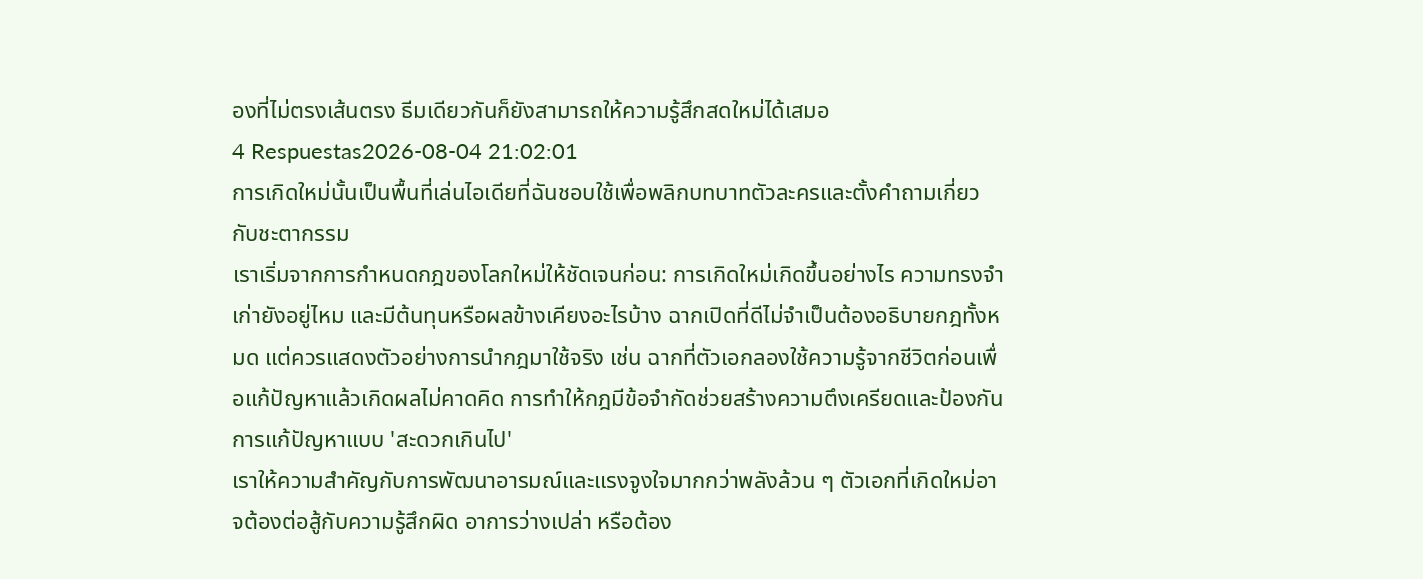องที่ไม่ตรงเส้นตรง ธีมเดียวกันก็ยังสามารถให้ความรู้สึกสดใหม่ได้เสมอ
4 Respuestas2026-08-04 21:02:01
การเกิดใหม่นั้นเป็นพื้นที่เล่นไอเดียที่ฉันชอบใช้เพื่อพลิกบทบาทตัวละครและตั้งคำถามเกี่ยวกับชะตากรรม
เราเริ่มจากการกำหนดกฎของโลกใหม่ให้ชัดเจนก่อน: การเกิดใหม่เกิดขึ้นอย่างไร ความทรงจำเก่ายังอยู่ไหม และมีต้นทุนหรือผลข้างเคียงอะไรบ้าง ฉากเปิดที่ดีไม่จำเป็นต้องอธิบายกฎทั้งหมด แต่ควรแสดงตัวอย่างการนำกฎมาใช้จริง เช่น ฉากที่ตัวเอกลองใช้ความรู้จากชีวิตก่อนเพื่อแก้ปัญหาแล้วเกิดผลไม่คาดคิด การทำให้กฎมีข้อจำกัดช่วยสร้างความตึงเครียดและป้องกันการแก้ปัญหาแบบ 'สะดวกเกินไป'
เราให้ความสำคัญกับการพัฒนาอารมณ์และแรงจูงใจมากกว่าพลังล้วน ๆ ตัวเอกที่เกิดใหม่อาจต้องต่อสู้กับความรู้สึกผิด อาการว่างเปล่า หรือต้อง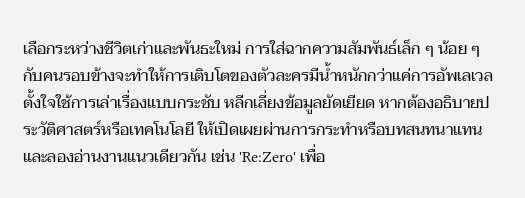เลือกระหว่างชีวิตเก่าและพันธะใหม่ การใส่ฉากความสัมพันธ์เล็ก ๆ น้อย ๆ กับคนรอบข้างจะทำให้การเติบโตของตัวละครมีน้ำหนักกว่าแค่การอัพเลเวล
ตั้งใจใช้การเล่าเรื่องแบบกระชับ หลีกเลี่ยงข้อมูลยัดเยียด หากต้องอธิบายประวัติศาสตร์หรือเทคโนโลยี ให้เปิดเผยผ่านการกระทำหรือบทสนทนาแทน และลองอ่านงานแนวเดียวกัน เช่น 'Re:Zero' เพื่อ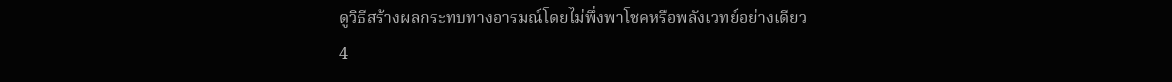ดูวิธีสร้างผลกระทบทางอารมณ์โดยไม่พึ่งพาโชคหรือพลังเวทย์อย่างเดียว
4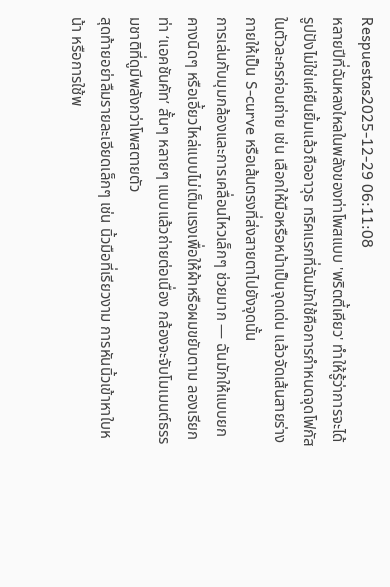Respuestas2025-12-29 06:11:08
หลายปีที่ฉันหลงใหลในพลังของท่าโพสแบบ 'พริตตี้เคียว' ทำให้รู้ว่าการจะได้รูปปังไม่ใช่แค่ยืนยิ้มแล้วถืออาวุธ ทริคแรกที่ฉันมักใช้คือการกำหนดจุดโฟกัสในตัวละครก่อนถ่าย เช่น เลือกให้มือหรือหน้าเป็นจุดเด่น แล้วจัดเส้นสายร่างกายให้เป็น S-curve หรือเส้นตรงที่ส่งสายตาไปยังจุดนั้น
การเล่นกับมุมกล้องและการเคลื่อนไหวเล็กๆ ช่วยมาก — ฉันมักให้แบบยกคางนิดๆ หรือเอี้ยวไหล่แบบไม่เต็มแรงเพื่อให้ผ้าหรือผมขยับตาม ลองเรียกท่า ‘แอคชันคัท’ สั้นๆ หลายๆ แบบแล้วถ่ายต่อเนื่อง กล้องจะจับโมเมนต์ธรรมชาติที่ดูมีพลังกว่าโพสตายตัว
สุดท้ายอย่าลืมรายละเอียดเล็กๆ เช่น นิ้วมือที่เรียวงาม การหันนิ้วเข้าหาใบหน้า หรือการใช้พ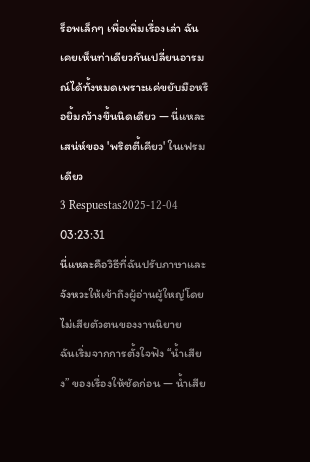ร็อพเล็กๆ เพื่อเพิ่มเรื่องเล่า ฉันเคยเห็นท่าเดียวกันเปลี่ยนอารมณ์ได้ทั้งหมดเพราะแค่ขยับมือหรือยิ้มกว้างขึ้นนิดเดียว — นี่แหละเสน่ห์ของ 'พริตตี้เคียว' ในเฟรมเดียว
3 Respuestas2025-12-04 03:23:31
นี่แหละคือวิธีที่ฉันปรับภาษาและจังหวะให้เข้าถึงผู้อ่านผู้ใหญ่โดยไม่เสียตัวตนของงานนิยาย
ฉันเริ่มจากการตั้งใจฟัง “น้ำเสียง” ของเรื่องให้ชัดก่อน — น้ำเสีย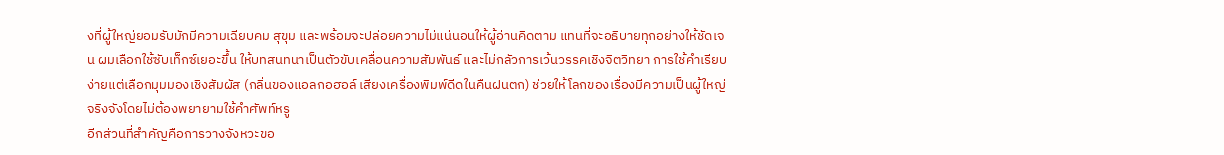งที่ผู้ใหญ่ยอมรับมักมีความเฉียบคม สุขุม และพร้อมจะปล่อยความไม่แน่นอนให้ผู้อ่านคิดตาม แทนที่จะอธิบายทุกอย่างให้ชัดเจน ผมเลือกใช้ซับเท็กซ์เยอะขึ้น ให้บทสนทนาเป็นตัวขับเคลื่อนความสัมพันธ์ และไม่กลัวการเว้นวรรคเชิงจิตวิทยา การใช้คำเรียบง่ายแต่เลือกมุมมองเชิงสัมผัส (กลิ่นของแอลกอฮอล์ เสียงเครื่องพิมพ์ดีดในคืนฝนตก) ช่วยให้โลกของเรื่องมีความเป็นผู้ใหญ่จริงจังโดยไม่ต้องพยายามใช้คำศัพท์หรู
อีกส่วนที่สำคัญคือการวางจังหวะขอ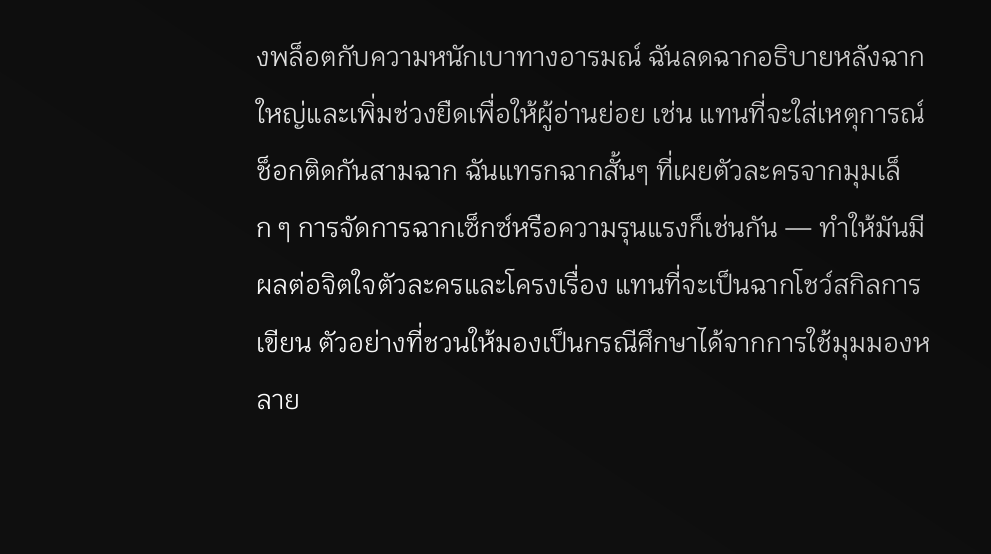งพล็อตกับความหนักเบาทางอารมณ์ ฉันลดฉากอธิบายหลังฉากใหญ่และเพิ่มช่วงยืดเพื่อให้ผู้อ่านย่อย เช่น แทนที่จะใส่เหตุการณ์ช็อกติดกันสามฉาก ฉันแทรกฉากสั้นๆ ที่เผยตัวละครจากมุมเล็ก ๆ การจัดการฉากเซ็กซ์หรือความรุนแรงก็เช่นกัน — ทำให้มันมีผลต่อจิตใจตัวละครและโครงเรื่อง แทนที่จะเป็นฉากโชว์สกิลการเขียน ตัวอย่างที่ชวนให้มองเป็นกรณีศึกษาได้จากการใช้มุมมองหลาย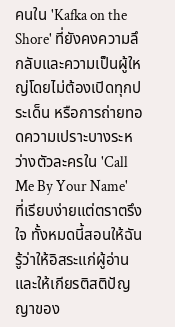คนใน 'Kafka on the Shore' ที่ยังคงความลึกลับและความเป็นผู้ใหญ่โดยไม่ต้องเปิดทุกประเด็น หรือการถ่ายทอดความเปราะบางระหว่างตัวละครใน 'Call Me By Your Name' ที่เรียบง่ายแต่ตราตรึงใจ ทั้งหมดนี้สอนให้ฉันรู้ว่าให้อิสระแก่ผู้อ่านและให้เกียรติสติปัญญาของ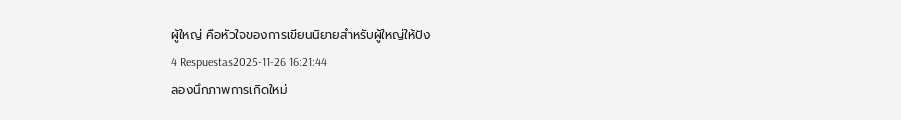ผู้ใหญ่ คือหัวใจของการเขียนนิยายสำหรับผู้ใหญ่ให้ปัง
4 Respuestas2025-11-26 16:21:44
ลองนึกภาพการเกิดใหม่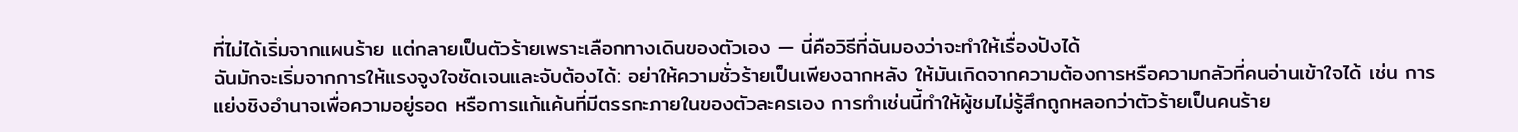ที่ไม่ได้เริ่มจากแผนร้าย แต่กลายเป็นตัวร้ายเพราะเลือกทางเดินของตัวเอง — นี่คือวิธีที่ฉันมองว่าจะทำให้เรื่องปังได้
ฉันมักจะเริ่มจากการให้แรงจูงใจชัดเจนและจับต้องได้: อย่าให้ความชั่วร้ายเป็นเพียงฉากหลัง ให้มันเกิดจากความต้องการหรือความกลัวที่คนอ่านเข้าใจได้ เช่น การแย่งชิงอำนาจเพื่อความอยู่รอด หรือการแก้แค้นที่มีตรรกะภายในของตัวละครเอง การทำเช่นนี้ทำให้ผู้ชมไม่รู้สึกถูกหลอกว่าตัวร้ายเป็นคนร้าย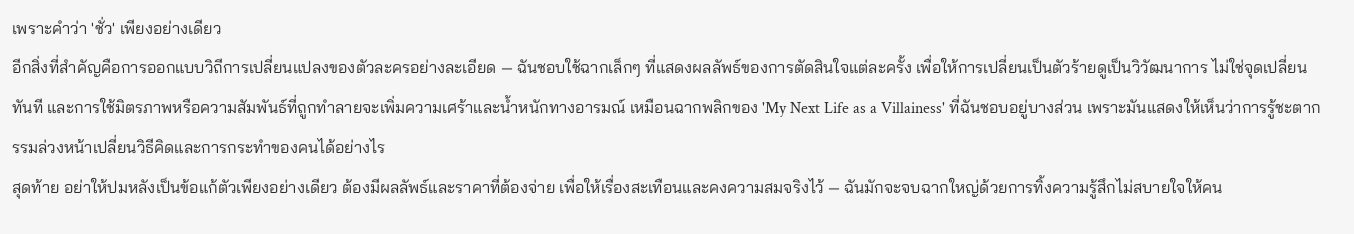เพราะคำว่า 'ชั่ว' เพียงอย่างเดียว
อีกสิ่งที่สำคัญคือการออกแบบวิถีการเปลี่ยนแปลงของตัวละครอย่างละเอียด — ฉันชอบใช้ฉากเล็กๆ ที่แสดงผลลัพธ์ของการตัดสินใจแต่ละครั้ง เพื่อให้การเปลี่ยนเป็นตัวร้ายดูเป็นวิวัฒนาการ ไม่ใช่จุดเปลี่ยนทันที และการใช้มิตรภาพหรือความสัมพันธ์ที่ถูกทำลายจะเพิ่มความเศร้าและน้ำหนักทางอารมณ์ เหมือนฉากพลิกของ 'My Next Life as a Villainess' ที่ฉันชอบอยู่บางส่วน เพราะมันแสดงให้เห็นว่าการรู้ชะตากรรมล่วงหน้าเปลี่ยนวิธีคิดและการกระทำของคนได้อย่างไร
สุดท้าย อย่าให้ปมหลังเป็นข้อแก้ตัวเพียงอย่างเดียว ต้องมีผลลัพธ์และราคาที่ต้องจ่าย เพื่อให้เรื่องสะเทือนและคงความสมจริงไว้ — ฉันมักจะจบฉากใหญ่ด้วยการทิ้งความรู้สึกไม่สบายใจให้คน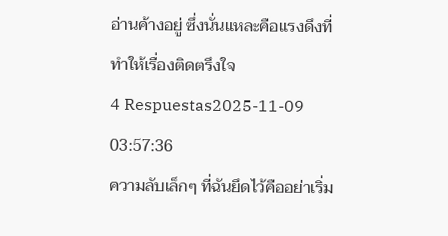อ่านค้างอยู่ ซึ่งนั่นแหละคือแรงดึงที่ทำให้เรื่องติดตรึงใจ
4 Respuestas2025-11-09 03:57:36
ความลับเล็กๆ ที่ฉันยึดไว้คืออย่าเริ่ม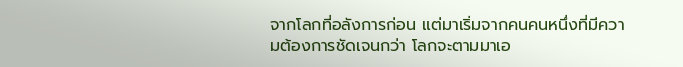จากโลกที่อลังการก่อน แต่มาเริ่มจากคนคนหนึ่งที่มีความต้องการชัดเจนกว่า โลกจะตามมาเอ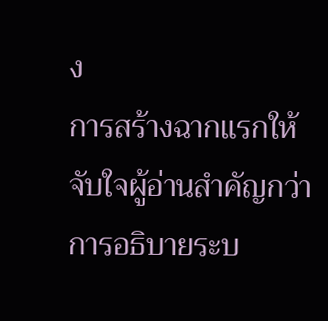ง
การสร้างฉากแรกให้จับใจผู้อ่านสำคัญกว่าการอธิบายระบ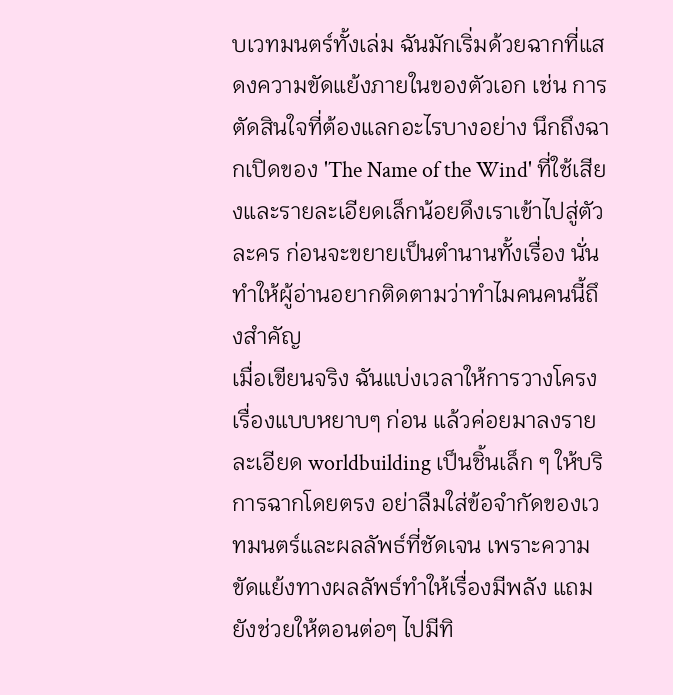บเวทมนตร์ทั้งเล่ม ฉันมักเริ่มด้วยฉากที่แสดงความขัดแย้งภายในของตัวเอก เช่น การตัดสินใจที่ต้องแลกอะไรบางอย่าง นึกถึงฉากเปิดของ 'The Name of the Wind' ที่ใช้เสียงและรายละเอียดเล็กน้อยดึงเราเข้าไปสู่ตัวละคร ก่อนจะขยายเป็นตำนานทั้งเรื่อง นั่นทำให้ผู้อ่านอยากติดตามว่าทำไมคนคนนี้ถึงสำคัญ
เมื่อเขียนจริง ฉันแบ่งเวลาให้การวางโครงเรื่องแบบหยาบๆ ก่อน แล้วค่อยมาลงรายละเอียด worldbuilding เป็นชิ้นเล็ก ๆ ให้บริการฉากโดยตรง อย่าลืมใส่ข้อจำกัดของเวทมนตร์และผลลัพธ์ที่ชัดเจน เพราะความขัดแย้งทางผลลัพธ์ทำให้เรื่องมีพลัง แถมยังช่วยให้ตอนต่อๆ ไปมีทิ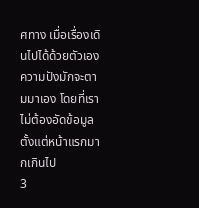ศทาง เมื่อเรื่องเดินไปได้ด้วยตัวเอง ความปังมักจะตามมาเอง โดยที่เราไม่ต้องอัดข้อมูลตั้งแต่หน้าแรกมากเกินไป
3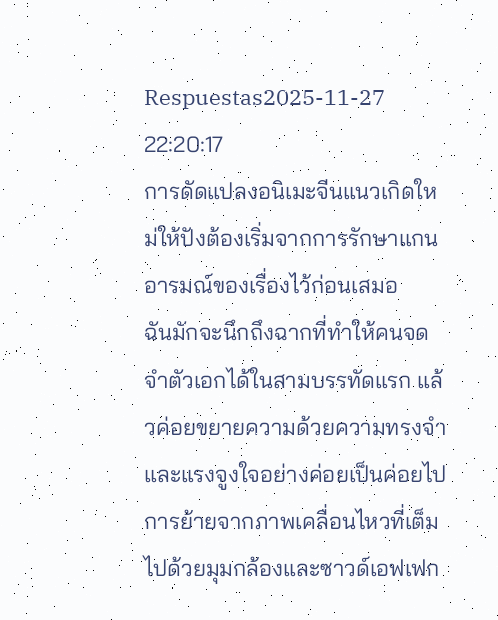Respuestas2025-11-27 22:20:17
การดัดแปลงอนิเมะจีนแนวเกิดใหม่ให้ปังต้องเริ่มจากการรักษาแกนอารมณ์ของเรื่องไว้ก่อนเสมอ
ฉันมักจะนึกถึงฉากที่ทำให้คนจดจำตัวเอกได้ในสามบรรทัดแรก แล้วค่อยขยายความด้วยความทรงจำและแรงจูงใจอย่างค่อยเป็นค่อยไป การย้ายจากภาพเคลื่อนไหวที่เต็มไปด้วยมุมกล้องและซาวด์เอฟเฟก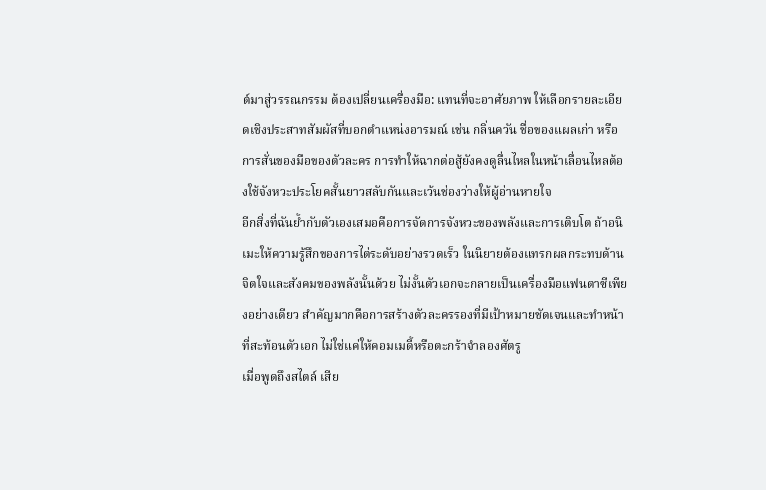ต์มาสู่วรรณกรรม ต้องเปลี่ยนเครื่องมือ: แทนที่จะอาศัยภาพ ให้เลือกรายละเอียดเชิงประสาทสัมผัสที่บอกตำแหน่งอารมณ์ เช่น กลิ่นควัน ชื่อของแผลเก่า หรือการสั่นของมือของตัวละคร การทำให้ฉากต่อสู้ยังคงดูลื่นไหลในหน้าเลื่อนไหลต้องใช้จังหวะประโยคสั้นยาวสลับกันและเว้นช่องว่างให้ผู้อ่านหายใจ
อีกสิ่งที่ฉันย้ำกับตัวเองเสมอคือการจัดการจังหวะของพลังและการเติบโต ถ้าอนิเมะให้ความรู้สึกของการไต่ระดับอย่างรวดเร็ว ในนิยายต้องแทรกผลกระทบด้านจิตใจและสังคมของพลังนั้นด้วย ไม่งั้นตัวเอกจะกลายเป็นเครื่องมือแฟนตาซีเพียงอย่างเดียว สำคัญมากคือการสร้างตัวละครรองที่มีเป้าหมายชัดเจนและทำหน้าที่สะท้อนตัวเอก ไม่ใช่แค่ให้คอมเมดี้หรือตะกร้าจำลองศัตรู
เมื่อพูดถึงสไตล์ เสีย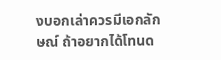งบอกเล่าควรมีเอกลักษณ์ ถ้าอยากได้โทนด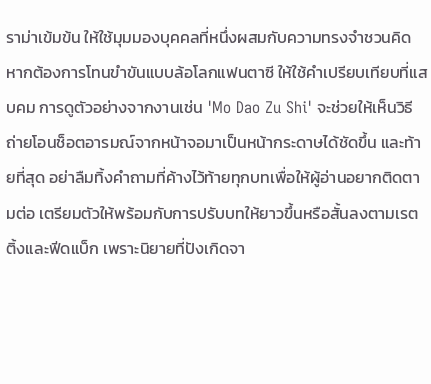ราม่าเข้มข้น ให้ใช้มุมมองบุคคลที่หนึ่งผสมกับความทรงจำชวนคิด หากต้องการโทนขำขันแบบล้อโลกแฟนตาซี ให้ใช้คำเปรียบเทียบที่แสบคม การดูตัวอย่างจากงานเช่น 'Mo Dao Zu Shi' จะช่วยให้เห็นวิธีถ่ายโอนช็อตอารมณ์จากหน้าจอมาเป็นหน้ากระดาษได้ชัดขึ้น และท้ายที่สุด อย่าลืมทิ้งคำถามที่ค้างไว้ท้ายทุกบทเพื่อให้ผู้อ่านอยากติดตามต่อ เตรียมตัวให้พร้อมกับการปรับบทให้ยาวขึ้นหรือสั้นลงตามเรตติ้งและฟีดแบ็ก เพราะนิยายที่ปังเกิดจา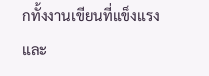กทั้งงานเขียนที่แข็งแรงและ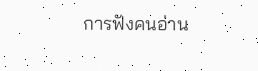การฟังคนอ่าน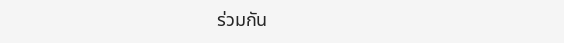ร่วมกัน